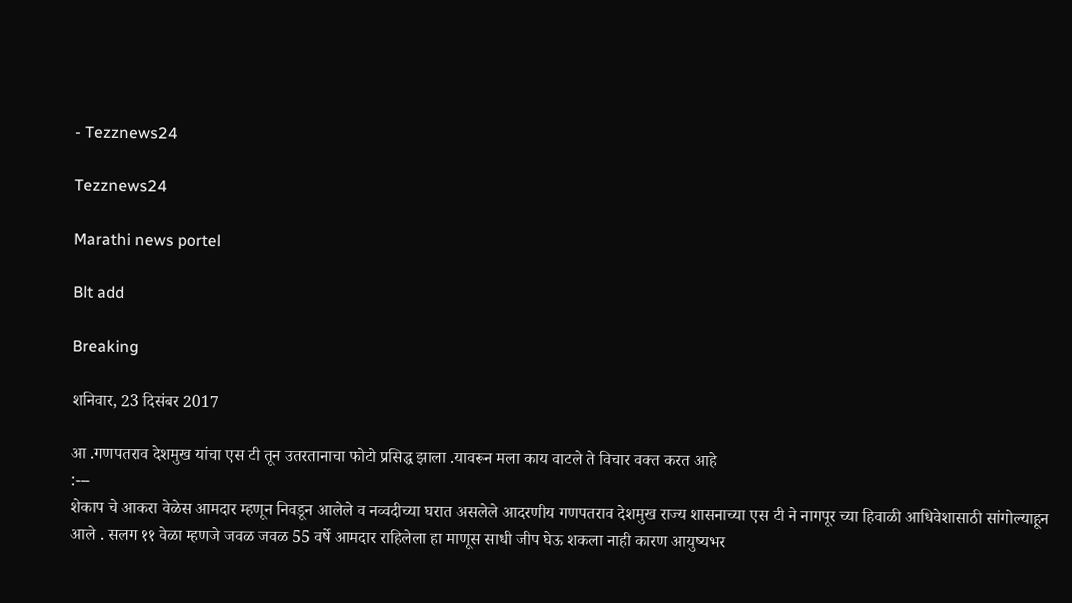- Tezznews24

Tezznews24

Marathi news portel

Blt add

Breaking

शनिवार, 23 दिसंबर 2017

आ .गणपतराव देशमुख यांचा एस टी तून उतरतानाचा फोटो प्रसिद्ध झाला .यावरून मला काय वाटले ते विचार वक्त करत आहे
:---
शेकाप चे आकरा वेळेस आमदार म्हणून निवडून आलेले व नव्वदीच्या घरात असलेले आदरणीय गणपतराव देशमुख राज्य शासनाच्या एस टी ने नागपूर च्या हिवाळी आधिवेशासाठी सांगोल्याहून आले . सलग ११ वेळा म्हणजे जवळ जवळ 55 वर्षे आमदार राहिलेला हा माणूस साधी जीप घेऊ शकला नाही कारण आयुष्यभर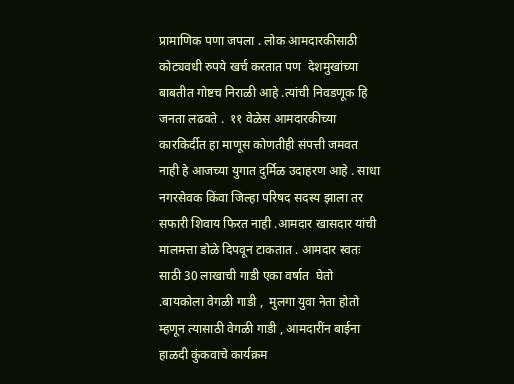प्रामाणिक पणा जपला . लोक आमदारकीसाठी कोट्यवधी रुपये खर्च करतात पण  देशमुखांच्या बाबतीत गोष्टच निराळी आहे .त्यांची निवडणूक हि जनता लढवते .  ११ वेळेस आमदारकीच्या कारकिर्दीत हा माणूस कोणतीही संपत्ती जमवत नाही हे आजच्या युगात दुर्मिळ उदाहरण आहे . साधा नगरसेवक किंवा जिल्हा परिषद सदस्य झाला तर सफारी शिवाय फिरत नाही .आमदार खासदार यांची  मालमत्ता डोळे दिपवून टाकतात . आमदार स्वतः साठी 30 लाखाची गाडी एका वर्षात  घेतो .बायकोला वेगळी गाडी ,  मुलगा युवा नेता होतो म्हणून त्यासाठी वेगळी गाडी , आमदारींन बाईना  हाळदी कुंकवाचे कार्यक्रम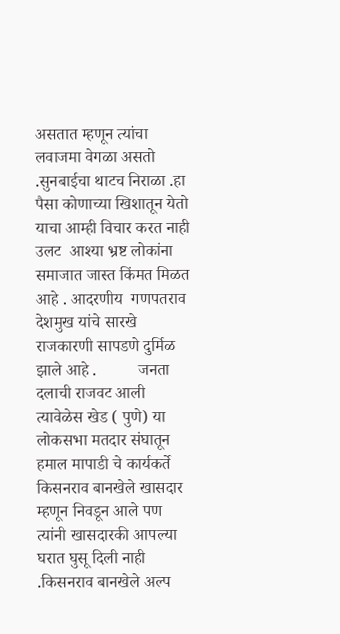असतात म्हणून त्यांचा लवाजमा वेगळा असतो .सुनबाईचा थाटच निराळा .हा पैसा कोणाच्या खिशातून येतो याचा आम्ही विचार करत नाही उलट  आश्या भ्रष्ट लोकांना समाजात जास्त किंमत मिळत आहे . आदरणीय  गणपतराव देशमुख यांचे सारखे राजकारणी सापडणे दुर्मिळ झाले आहे .          जनता दलाची राजवट आली त्यावेळेस खेड ( पुणे) या लोकसभा मतदार संघातून हमाल मापाडी चे कार्यकर्ते किसनराव बानखेले खासदार म्हणून निवडून आले पण त्यांनी खासदारकी आपल्या घरात घुसू दिली नाही .किसनराव बानखेले अल्प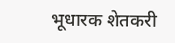भूधारक शेतकरी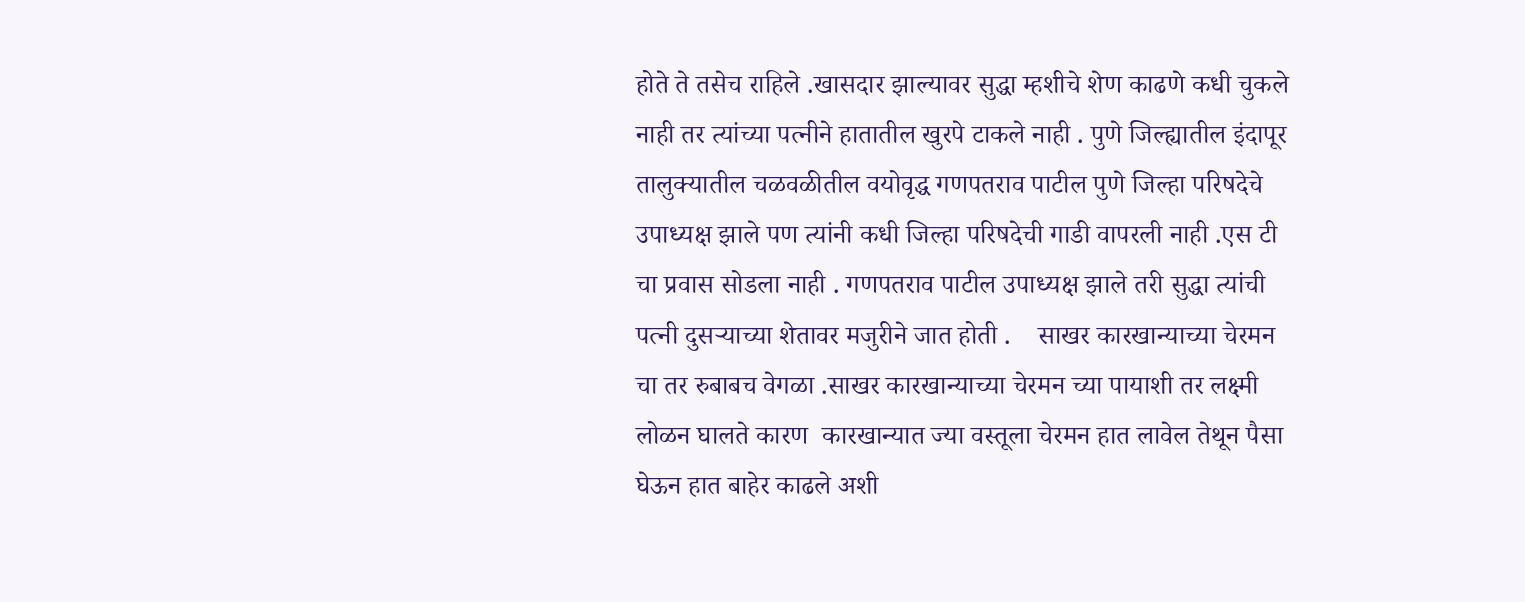होते ते तसेच राहिले .खासदार झाल्यावर सुद्धा म्हशीचे शेण काढणे कधी चुकले नाही तर त्यांच्या पत्नीने हातातील खुरपे टाकले नाही . पुणे जिल्ह्यातील इंदापूर तालुक्यातील चळवळीतील वयोवृद्ध गणपतराव पाटील पुणे जिल्हा परिषदेचे उपाध्यक्ष झाले पण त्यांनी कधी जिल्हा परिषदेची गाडी वापरली नाही .एस टी चा प्रवास सोडला नाही . गणपतराव पाटील उपाध्यक्ष झाले तरी सुद्धा त्यांची पत्नी दुसऱ्याच्या शेतावर मजुरीने जात होती .    साखर कारखान्याच्या चेरमन चा तर रुबाबच वेगळा .साखर कारखान्याच्या चेरमन च्या पायाशी तर लक्ष्मी लोळन घालते कारण  कारखान्यात ज्या वस्तूला चेरमन हात लावेल तेथून पैसा घेऊन हात बाहेर काढले अशी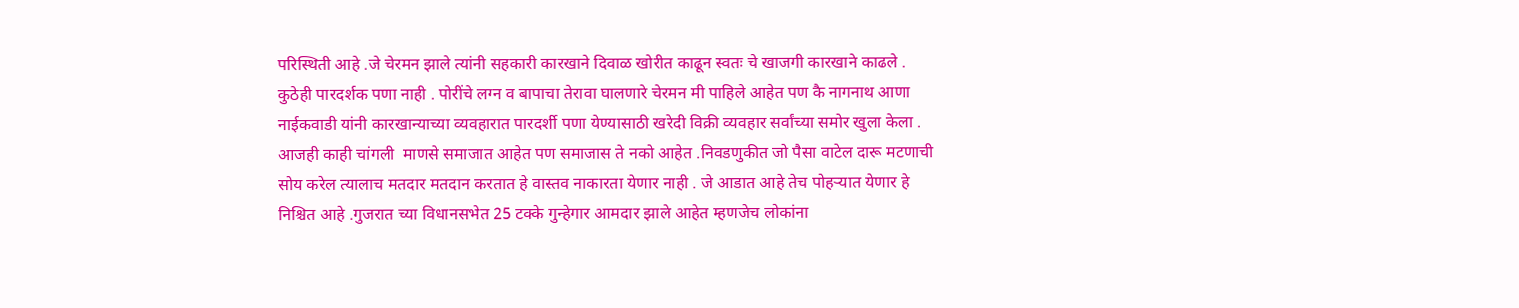परिस्थिती आहे .जे चेरमन झाले त्यांनी सहकारी कारखाने दिवाळ खोरीत काढून स्वतः चे खाजगी कारखाने काढले . कुठेही पारदर्शक पणा नाही . पोरींचे लग्न व बापाचा तेरावा घालणारे चेरमन मी पाहिले आहेत पण कै नागनाथ आणा नाईकवाडी यांनी कारखान्याच्या व्यवहारात पारदर्शी पणा येण्यासाठी खरेदी विक्री व्यवहार सर्वांच्या समोर खुला केला .       आजही काही चांगली  माणसे समाजात आहेत पण समाजास ते नको आहेत .निवडणुकीत जो पैसा वाटेल दारू मटणाची सोय करेल त्यालाच मतदार मतदान करतात हे वास्तव नाकारता येणार नाही . जे आडात आहे तेच पोहऱ्यात येणार हे निश्चित आहे .गुजरात च्या विधानसभेत 25 टक्के गुन्हेगार आमदार झाले आहेत म्हणजेच लोकांना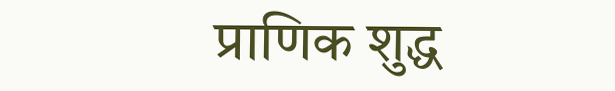प्राणिक शुद्ध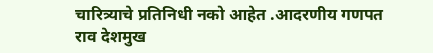चारित्र्याचे प्रतिनिधी नको आहेत .आदरणीय गणपत राव देशमुख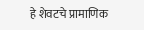हे शेवटचे प्रामाणिक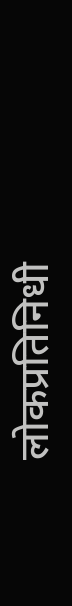लोकप्रतिनिधी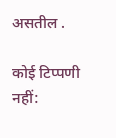असतील .

कोई टिप्पणी नहीं: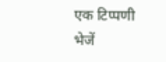एक टिप्पणी भेजें